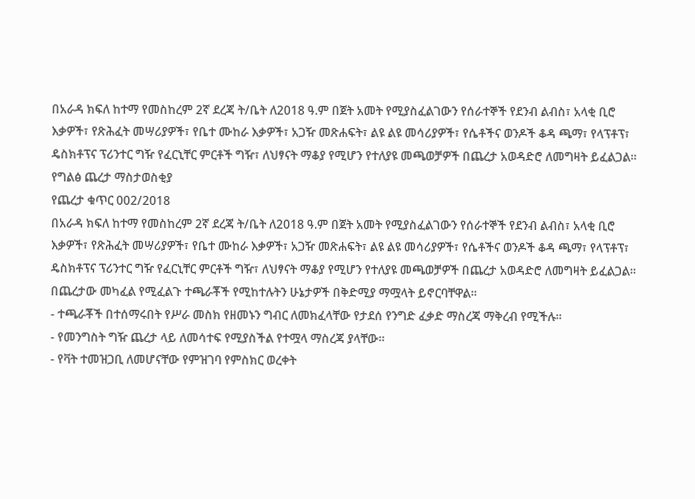በአራዳ ክፍለ ከተማ የመስከረም 2ኛ ደረጃ ት/ቤት ለ2018 ዓ.ም በጀት አመት የሚያስፈልገውን የሰራተኞች የደንብ ልብስ፣ አላቂ ቢሮ እቃዎች፣ የጽሕፈት መሣሪያዎች፣ የቤተ ሙከራ እቃዎች፣ አጋዥ መጽሐፍት፣ ልዩ ልዩ መሳሪያዎች፣ የሴቶችና ወንዶች ቆዳ ጫማ፣ የላፕቶፕ፣ ዴስክቶፕና ፕሪንተር ግዥ የፈርኒቸር ምርቶች ግዥ፣ ለህፃናት ማቆያ የሚሆን የተለያዩ መጫወቻዎች በጨረታ አወዳድሮ ለመግዛት ይፈልጋል።
የግልፅ ጨረታ ማስታወስቂያ
የጨረታ ቁጥር 002/2018
በአራዳ ክፍለ ከተማ የመስከረም 2ኛ ደረጃ ት/ቤት ለ2018 ዓ.ም በጀት አመት የሚያስፈልገውን የሰራተኞች የደንብ ልብስ፣ አላቂ ቢሮ እቃዎች፣ የጽሕፈት መሣሪያዎች፣ የቤተ ሙከራ እቃዎች፣ አጋዥ መጽሐፍት፣ ልዩ ልዩ መሳሪያዎች፣ የሴቶችና ወንዶች ቆዳ ጫማ፣ የላፕቶፕ፣ ዴስክቶፕና ፕሪንተር ግዥ የፈርኒቸር ምርቶች ግዥ፣ ለህፃናት ማቆያ የሚሆን የተለያዩ መጫወቻዎች በጨረታ አወዳድሮ ለመግዛት ይፈልጋል።
በጨረታው መካፈል የሚፈልጉ ተጫራቾች የሚከተሉትን ሁኔታዎች በቅድሚያ ማሟላት ይኖርባቸዋል።
- ተጫራቾች በተሰማሩበት የሥራ መስክ የዘመኑን ግብር ለመክፈላቸው የታደሰ የንግድ ፈቃድ ማስረጃ ማቅረብ የሚችሉ።
- የመንግስት ግዥ ጨረታ ላይ ለመሳተፍ የሚያስችል የተሟላ ማስረጃ ያላቸው።
- የቫት ተመዝጋቢ ለመሆናቸው የምዝገባ የምስክር ወረቀት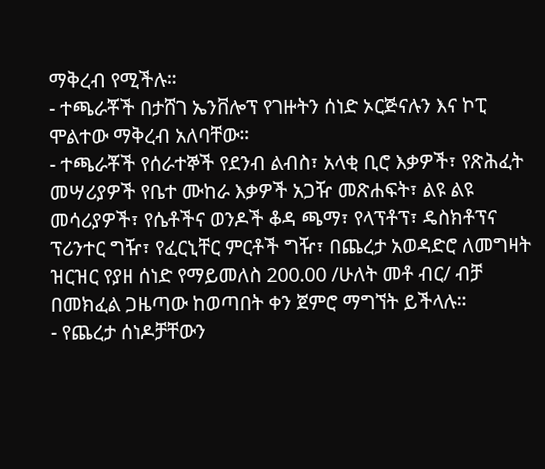ማቅረብ የሚችሉ።
- ተጫራቾች በታሸገ ኤንቨሎፕ የገዙትን ሰነድ ኦርጅናሉን እና ኮፒ ሞልተው ማቅረብ አለባቸው።
- ተጫራቾች የሰራተኞች የደንብ ልብስ፣ አላቂ ቢሮ እቃዎች፣ የጽሕፈት መሣሪያዎች የቤተ ሙከራ እቃዎች አጋዥ መጽሐፍት፣ ልዩ ልዩ መሳሪያዎች፣ የሴቶችና ወንዶች ቆዳ ጫማ፣ የላፕቶፕ፣ ዴስክቶፕና ፕሪንተር ግዥ፣ የፈርኒቸር ምርቶች ግዥ፣ በጨረታ አወዳድሮ ለመግዛት ዝርዝር የያዘ ሰነድ የማይመለስ 200.00 /ሁለት መቶ ብር/ ብቻ በመክፈል ጋዜጣው ከወጣበት ቀን ጀምሮ ማግኘት ይችላሉ።
- የጨረታ ሰነዶቻቸውን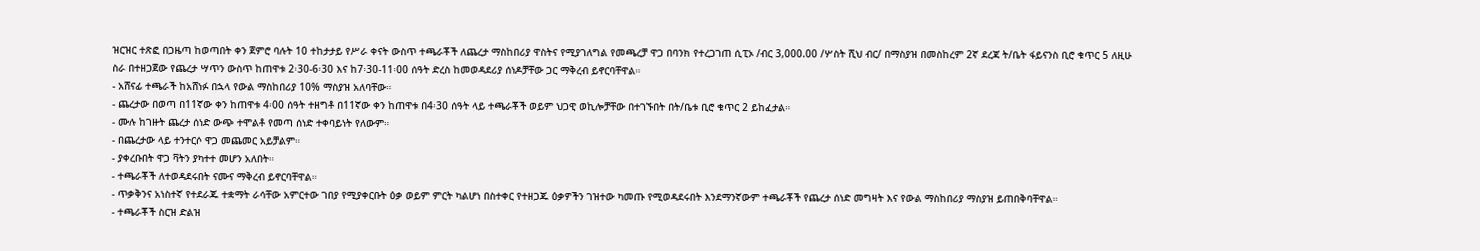ዝርዝር ተጽፎ በጋዜጣ ከወጣበት ቀን ጀምሮ ባሉት 10 ተከታታይ የሥራ ቀናት ውስጥ ተጫራቾች ለጨረታ ማስከበሪያ ዋስትና የሚያገለግል የመጫረቻ ዋጋ በባንክ የተረጋገጠ ሲፒኦ /ብር 3,000.00 /ሦስት ሺህ ብር/ በማስያዝ በመስከረም 2ኛ ደረጃ ት/ቤት ፋይናንስ ቢሮ ቁጥር 5 ለዚሁ ስራ በተዘጋጀው የጨረታ ሣጥን ውስጥ ከጠዋቱ 2፡30-6፡30 እና ከ7፡30-11፡00 ሰዓት ድረስ ከመወዳደሪያ ሰነዶቻቸው ጋር ማቅረብ ይኖርባቸዋል።
- አሸናፊ ተጫራች ከአሸነፉ በኋላ የውል ማስከበሪያ 10% ማስያዝ አለባቸው።
- ጨረታው በወጣ በ11ኛው ቀን ከጠዋቱ 4፡00 ሰዓት ተዘግቶ በ11ኛው ቀን ከጠዋቱ በ4፡30 ሰዓት ላይ ተጫራቾች ወይም ህጋዊ ወኪሎቻቸው በተገኙበት በት/ቤቱ ቢሮ ቁጥር 2 ይከፈታል።
- ሙሉ ከገዙት ጨረታ ሰነድ ውጭ ተሞልቶ የመጣ ሰነድ ተቀባይነት የለውም።
- በጨረታው ላይ ተንተርሶ ዋጋ መጨመር አይቻልም።
- ያቀረቡበት ዋጋ ቫትን ያካተተ መሆን አለበት።
- ተጫራቾች ለተወዳደሩበት ናሙና ማቅረብ ይኖርባቸዋል።
- ጥቃቅንና አነስተኛ የተደራጁ ተቋማት ራሳቸው አምርተው ገበያ የሚያቀርቡት ዕቃ ወይም ምርት ካልሆነ በስተቀር የተዘጋጁ ዕቃዎችን ገዝተው ካመጡ የሚወዳደሩበት እንደማንኛውም ተጫራቾች የጨረታ ሰነድ መግዛት እና የውል ማስከበሪያ ማስያዝ ይጠበቅባቸዋል።
- ተጫራቾች ስርዝ ድልዝ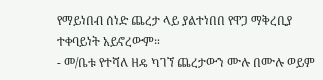የማይነበብ ሰነድ ጨረታ ላይ ያልተነበበ የዋጋ ማቅረቢያ ተቀባይነት አይኖረውም።
- መ/ቤቱ የተሻለ ዘዴ ካገኘ ጨረታውን ሙሉ በሙሉ ወይም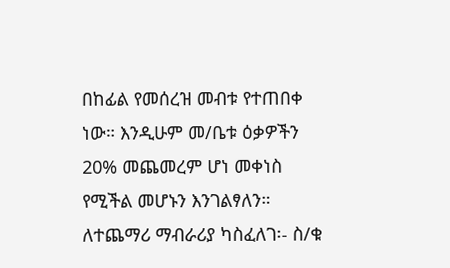በከፊል የመሰረዝ መብቱ የተጠበቀ ነው። እንዲሁም መ/ቤቱ ዕቃዎችን 20% መጨመረም ሆነ መቀነስ የሚችል መሆኑን እንገልፃለን።
ለተጨማሪ ማብራሪያ ካስፈለገ፡- ስ/ቁ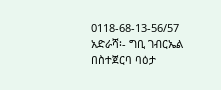0118-68-13-56/57
አድራሻ፡- ግቢ ገብርኤል በስተጀርባ ባዕታ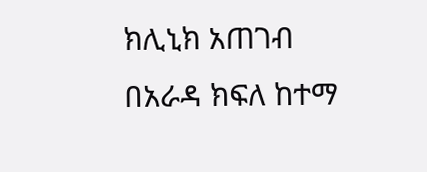ክሊኒክ አጠገብ
በአራዳ ክፍለ ከተማ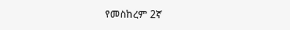የመስከረም 2ኛ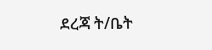ደረጃ ት/ቤት